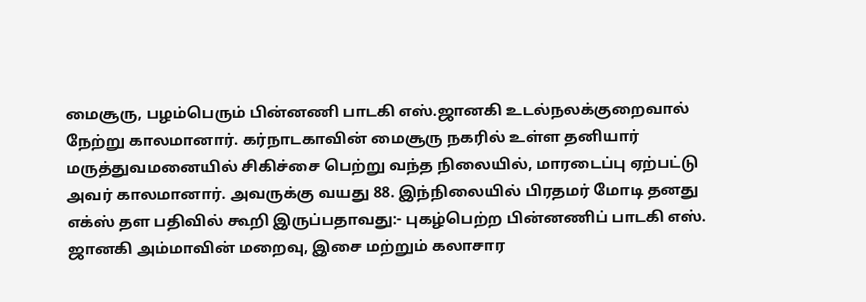மைசூரு, பழம்பெரும் பின்னணி பாடகி எஸ்.ஜானகி உடல்நலக்குறைவால் நேற்று காலமானார். கர்நாடகாவின் மைசூரு நகரில் உள்ள தனியார் மருத்துவமனையில் சிகிச்சை பெற்று வந்த நிலையில், மாரடைப்பு ஏற்பட்டு அவர் காலமானார். அவருக்கு வயது 88. இந்நிலையில் பிரதமர் மோடி தனது எக்ஸ் தள பதிவில் கூறி இருப்பதாவது:- புகழ்பெற்ற பின்னணிப் பாடகி எஸ். ஜானகி அம்மாவின் மறைவு, இசை மற்றும் கலாசார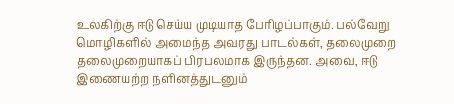உலகிற்கு ஈடு செய்ய முடியாத பேரிழப்பாகும். பல்வேறு மொழிகளில் அமைந்த அவரது பாடல்கள், தலைமுறை தலைமுறையாகப் பிரபலமாக இருந்தன. அவை, ஈடு இணையற்ற நளினத்துடனும்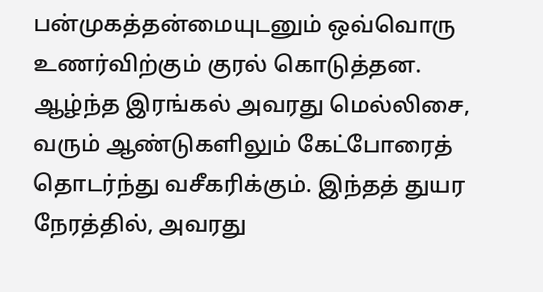பன்முகத்தன்மையுடனும் ஒவ்வொரு உணர்விற்கும் குரல் கொடுத்தன. ஆழ்ந்த இரங்கல் அவரது மெல்லிசை, வரும் ஆண்டுகளிலும் கேட்போரைத் தொடர்ந்து வசீகரிக்கும். இந்தத் துயர நேரத்தில், அவரது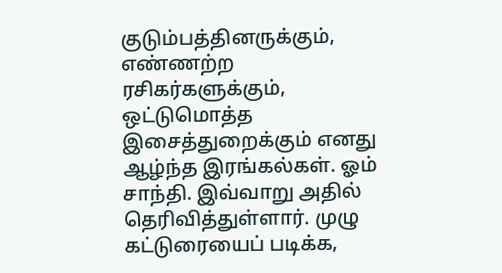குடும்பத்தினருக்கும், எண்ணற்ற ரசிகர்களுக்கும், ஒட்டுமொத்த இசைத்துறைக்கும் எனது ஆழ்ந்த இரங்கல்கள். ஓம் சாந்தி. இவ்வாறு அதில் தெரிவித்துள்ளார். முழு கட்டுரையைப் படிக்க,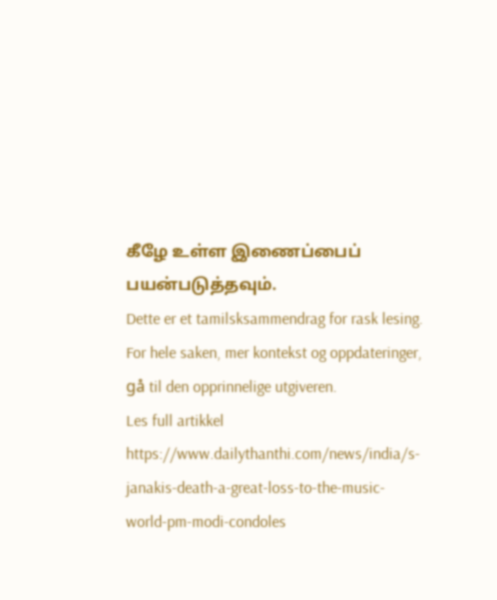கீழே உள்ள இணைப்பைப் பயன்படுத்தவும்.
Dette er et tamilsksammendrag for rask lesing. For hele saken, mer kontekst og oppdateringer, gå til den opprinnelige utgiveren.
Les full artikkel
https://www.dailythanthi.com/news/india/s-janakis-death-a-great-loss-to-the-music-world-pm-modi-condoles